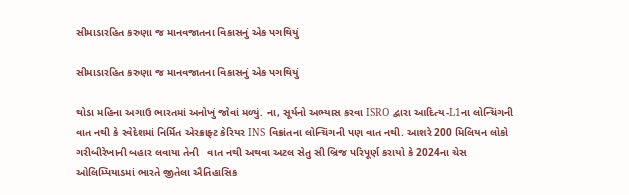સીમાડારહિત કરુણા જ માનવજાતના વિકાસનું એક પગથિયું

સીમાડારહિત કરુણા જ માનવજાતના વિકાસનું એક પગથિયું

થોડા મહિના અગાઉ ભારતમાં અનોખું જોવાં મળ્યું. ના, સૂર્યનો અભ્યાસ કરવા ISRO દ્વારા આદિત્ય-L1ના લોન્ચિંગની વાત નથી કે સ્વેદેશમાં નિર્મિત એરક્રાફ્ટ કેરિયર INS વિક્રાંતના લોન્ચિંગની પણ વાત નથી. આશરે 200 મિલિયન લોકો ગરીબીરેખાની બહાર લવાયા તેની   વાત નથી અથવા અટલ સેતુ સી બ્રિજ પરિપૂર્ણ કરાયો કે 2024ના ચેસ ઓલિમ્પિયાડમાં ભારતે જીતેલા ઐતિહાસિક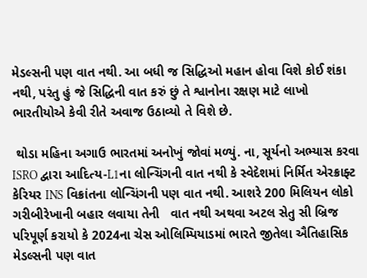મેડલ્સની પણ વાત નથી. આ બધી જ સિદ્ધિઓ મહાન હોવા વિશે કોઈ શંકા નથી, પરંતુ હું જે સિદ્ધિની વાત કરું છું તે શ્વાનોના રક્ષણ માટે લાખો ભારતીયોએ કેવી રીતે અવાજ ઉઠાવ્યો તે વિશે છે.

 થોડા મહિના અગાઉ ભારતમાં અનોખું જોવાં મળ્યું. ના, સૂર્યનો અભ્યાસ કરવા ISRO દ્વારા આદિત્ય-L1ના લોન્ચિંગની વાત નથી કે સ્વેદેશમાં નિર્મિત એરક્રાફ્ટ કેરિયર INS વિક્રાંતના લોન્ચિંગની પણ વાત નથી. આશરે 200 મિલિયન લોકો ગરીબીરેખાની બહાર લવાયા તેની   વાત નથી અથવા અટલ સેતુ સી બ્રિજ પરિપૂર્ણ કરાયો કે 2024ના ચેસ ઓલિમ્પિયાડમાં ભારતે જીતેલા ઐતિહાસિક મેડલ્સની પણ વાત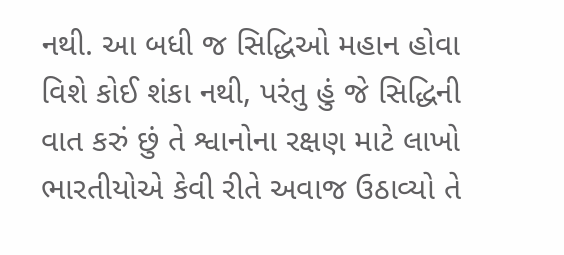નથી. આ બધી જ સિદ્ધિઓ મહાન હોવા વિશે કોઈ શંકા નથી, પરંતુ હું જે સિદ્ધિની વાત કરું છું તે શ્વાનોના રક્ષણ માટે લાખો ભારતીયોએ કેવી રીતે અવાજ ઉઠાવ્યો તે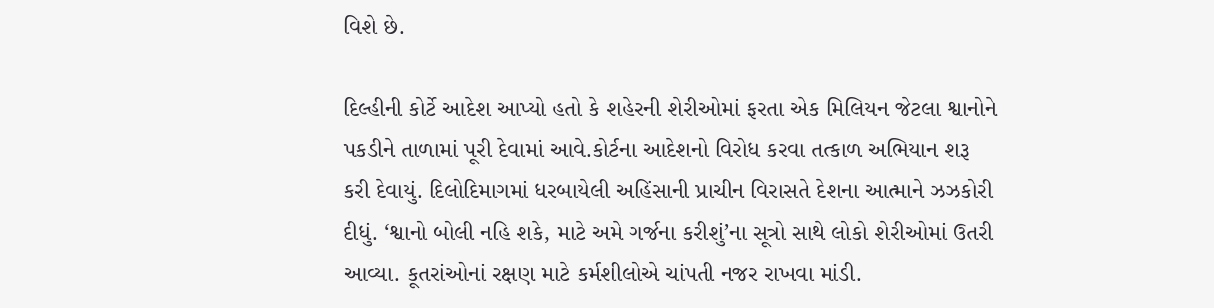વિશે છે.

દિલ્હીની કોર્ટે આદેશ આપ્યો હતો કે શહેરની શેરીઓમાં ફરતા એક મિલિયન જેટલા શ્વાનોને પકડીને તાળામાં પૂરી દેવામાં આવે.કોર્ટના આદેશનો વિરોધ કરવા તત્કાળ અભિયાન શરૂ કરી દેવાયું. દિલોદિમાગમાં ધરબાયેલી અહિંસાની પ્રાચીન વિરાસતે દેશના આત્માને ઝઝકોરી દીધું. ‘શ્વાનો બોલી નહિ શકે, માટે અમે ગર્જના કરીશું’ના સૂત્રો સાથે લોકો શેરીઓમાં ઉતરી આવ્યા. કૂતરાંઓનાં રક્ષણ માટે કર્મશીલોએ ચાંપતી નજર રાખવા માંડી.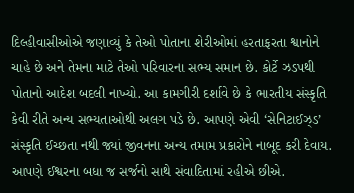દિલ્હીવાસીઓએ જણાવ્યું કે તેઓ પોતાના શેરીઓમાં હરતાફરતા શ્વાનોને ચાહે છે અને તેમના માટે તેઓ પરિવારના સભ્ય સમાન છે. કોર્ટે ઝડપથી પોતાનો આદેશ બદલી નાખ્યો. આ કામગીરી દર્શાવે છે કે ભારતીય સંસ્કૃતિ કેવી રીતે અન્ય સભ્યતાઓથી અલગ પડે છે. આપણે એવી ‘સેનિટાઈઝ્ડ’ સંસ્કૃતિ ઈચ્છતા નથી જ્યાં જીવનના અન્ય તમામ પ્રકારોને નાબૂદ કરી દેવાય. આપણે ઈશ્વરના બધા જ સર્જનો સાથે સંવાદિતામાં રહીએ છીએ.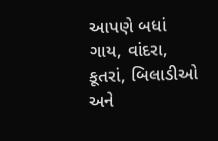આપણે બધાં ગાય, વાંદરા, કૂતરાં, બિલાડીઓ અને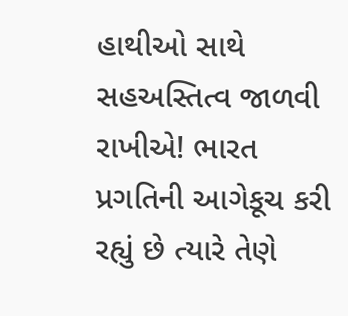હાથીઓ સાથે સહઅસ્તિત્વ જાળવી રાખીએ! ભારત પ્રગતિની આગેકૂચ કરી રહ્યું છે ત્યારે તેણે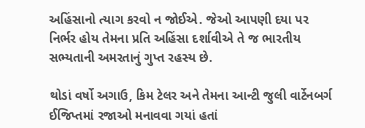અહિંસાનો ત્યાગ કરવો ન જોઈએ. જેઓ આપણી દયા પર નિર્ભર હોય તેમના પ્રતિ અહિંસા દર્શાવીએ તે જ ભારતીય સભ્યતાની અમરતાનું ગુપ્ત રહસ્ય છે.

થોડાં વર્ષો અગાઉ, કિમ ટેલર અને તેમના આન્ટી જુલી વાર્ટેનબર્ગ ઈજિપ્તમાં રજાઓ મનાવવા ગયાં હતાં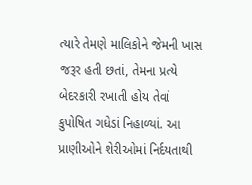ત્યારે તેમણે માલિકોને જેમની ખાસ જરૂર હતી છતાં, તેમના પ્રત્યે બેદરકારી રખાતી હોય તેવાં કુપોષિત ગધેડાં નિહાળ્યાં. આ પ્રાણીઓને શેરીઓમાં નિર્દયતાથી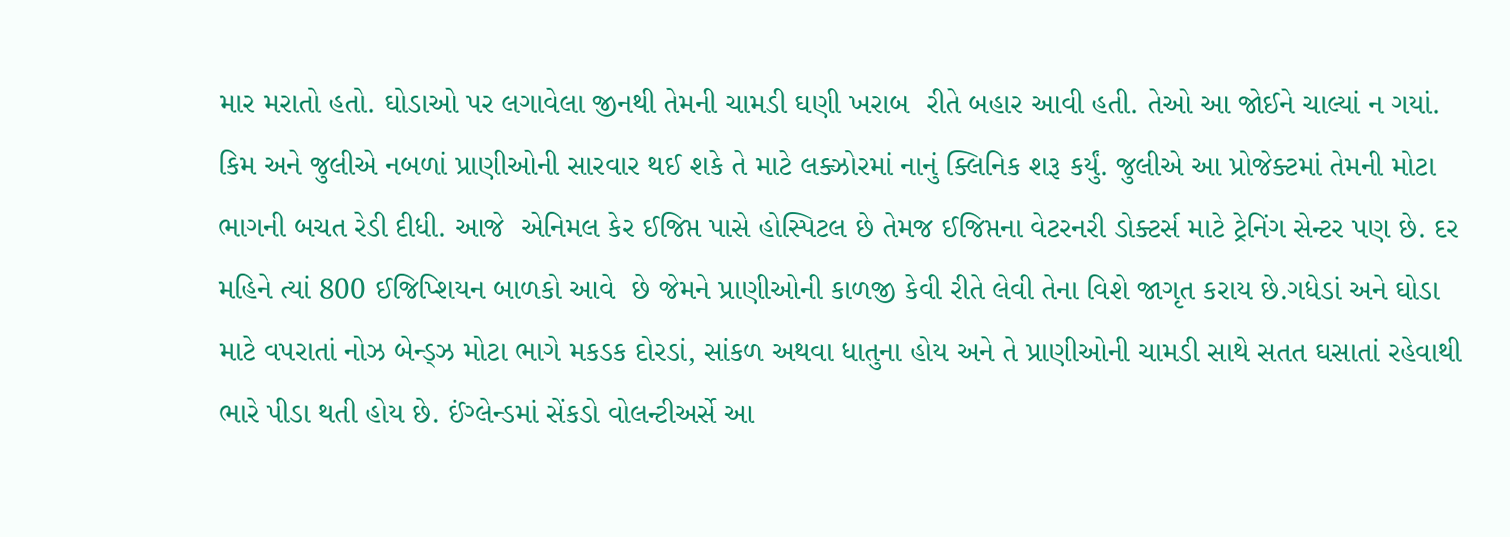માર મરાતો હતો. ઘોડાઓ પર લગાવેલા જીનથી તેમની ચામડી ઘણી ખરાબ  રીતે બહાર આવી હતી. તેઓ આ જોઈને ચાલ્યાં ન ગયાં. કિમ અને જુલીએ નબળાં પ્રાણીઓની સારવાર થઈ શકે તે માટે લક્ઝોરમાં નાનું ક્લિનિક શરૂ કર્યું. જુલીએ આ પ્રોજેક્ટમાં તેમની મોટા ભાગની બચત રેડી દીધી. આજે  એનિમલ કેર ઈજિપ્ત પાસે હોસ્પિટલ છે તેમજ ઈજિપ્તના વેટરનરી ડોક્ટર્સ માટે ટ્રેનિંગ સેન્ટર પણ છે. દર મહિને ત્યાં 800 ઈજિપ્શિયન બાળકો આવે  છે જેમને પ્રાણીઓની કાળજી કેવી રીતે લેવી તેના વિશે જાગૃત કરાય છે.ગધેડાં અને ઘોડા માટે વપરાતાં નોઝ બેન્ડ્ઝ મોટા ભાગે મકડક દોરડાં, સાંકળ અથવા ધાતુના હોય અને તે પ્રાણીઓની ચામડી સાથે સતત ઘસાતાં રહેવાથી ભારે પીડા થતી હોય છે. ઈંગ્લેન્ડમાં સેંકડો વોલન્ટીઅર્સે આ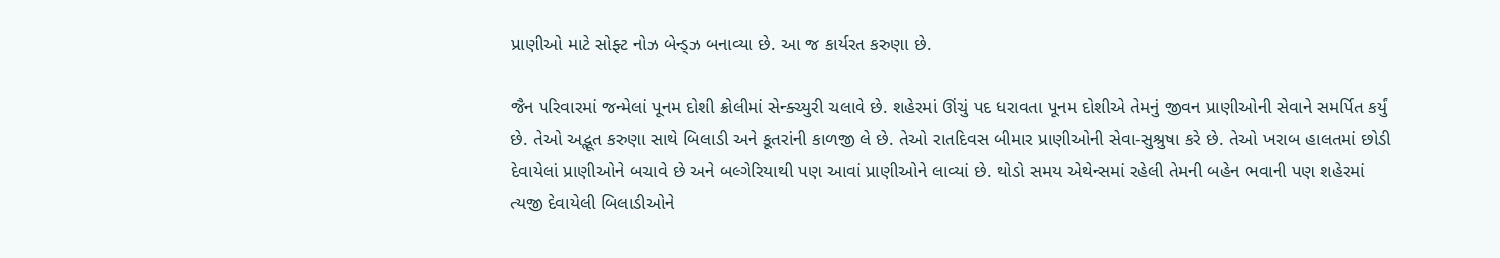પ્રાણીઓ માટે સોફ્ટ નોઝ બેન્ડ્ઝ બનાવ્યા છે. આ જ કાર્યરત કરુણા છે.

જૈન પરિવારમાં જન્મેલાં પૂનમ દોશી ક્રોલીમાં સેન્ક્ચ્યુરી ચલાવે છે. શહેરમાં ઊંચું પદ ધરાવતા પૂનમ દોશીએ તેમનું જીવન પ્રાણીઓની સેવાને સમર્પિત કર્યું  છે. તેઓ અદ્ભૂત કરુણા સાથે બિલાડી અને કૂતરાંની કાળજી લે છે. તેઓ રાતદિવસ બીમાર પ્રાણીઓની સેવા-સુશ્રુષા કરે છે. તેઓ ખરાબ હાલતમાં છોડી દેવાયેલાં પ્રાણીઓને બચાવે છે અને બલ્ગેરિયાથી પણ આવાં પ્રાણીઓને લાવ્યાં છે. થોડો સમય એથેન્સમાં રહેલી તેમની બહેન ભવાની પણ શહેરમાં ત્યજી દેવાયેલી બિલાડીઓને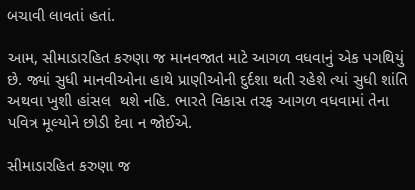બચાવી લાવતાં હતાં.

આમ, સીમાડારહિત કરુણા જ માનવજાત માટે આગળ વધવાનું એક પગથિયું છે. જ્યાં સુધી માનવીઓના હાથે પ્રાણીઓની દુર્દશા થતી રહેશે ત્યાં સુધી શાંતિ અથવા ખુશી હાંસલ  થશે નહિ. ભારતે વિકાસ તરફ આગળ વધવામાં તેના પવિત્ર મૂલ્યોને છોડી દેવા ન જોઈએ.

સીમાડારહિત કરુણા જ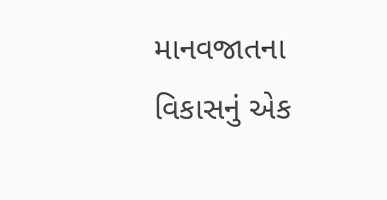માનવજાતના વિકાસનું એક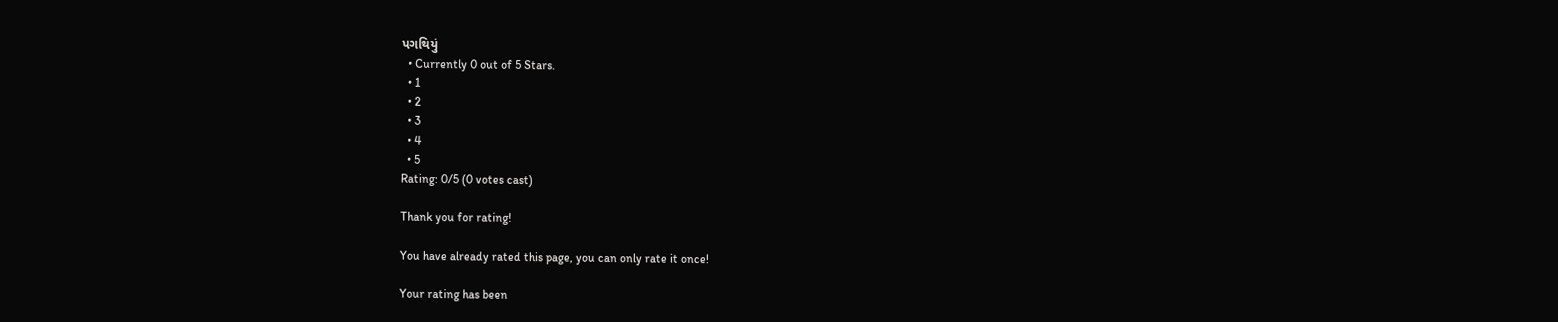પગથિયું
  • Currently 0 out of 5 Stars.
  • 1
  • 2
  • 3
  • 4
  • 5
Rating: 0/5 (0 votes cast)

Thank you for rating!

You have already rated this page, you can only rate it once!

Your rating has been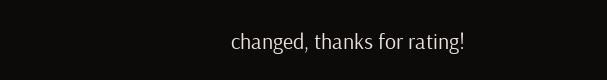changed, thanks for rating!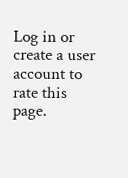Log in or create a user account to rate this page.